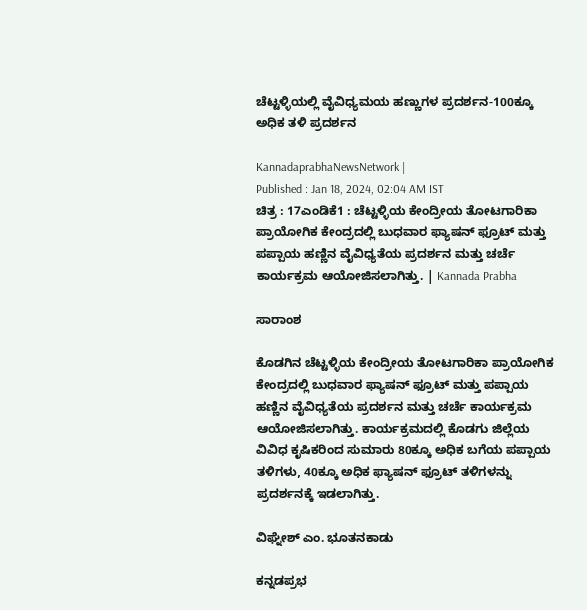ಚೆಟ್ಟಳ್ಳಿಯಲ್ಲಿ ವೈವಿಧ್ಯಮಯ ಹಣ್ಣುಗಳ ಪ್ರದರ್ಶನ-100ಕ್ಕೂ ಅಧಿಕ ತಳಿ ಪ್ರದರ್ಶನ

KannadaprabhaNewsNetwork |
Published : Jan 18, 2024, 02:04 AM IST
ಚಿತ್ರ : 17ಎಂಡಿಕೆ1 : ಚೆಟ್ಟಳ್ಳಿಯ ಕೇಂದ್ರೀಯ ತೋಟಗಾರಿಕಾ ಪ್ರಾಯೋಗಿಕ ಕೇಂದ್ರದಲ್ಲಿ ಬುಧವಾರ ಫ್ಯಾಷನ್ ಫ್ರೂಟ್ ಮತ್ತು ಪಪ್ಪಾಯ ಹಣ್ಣಿನ ವೈವಿಧ್ಯತೆಯ ಪ್ರದರ್ಶನ ಮತ್ತು ಚರ್ಚೆ ಕಾರ್ಯಕ್ರಮ ಆಯೋಜಿಸಲಾಗಿತ್ತು. | Kannada Prabha

ಸಾರಾಂಶ

ಕೊಡಗಿನ ಚೆಟ್ಟಳ್ಳಿಯ ಕೇಂದ್ರೀಯ ತೋಟಗಾರಿಕಾ ಪ್ರಾಯೋಗಿಕ ಕೇಂದ್ರದಲ್ಲಿ ಬುಧವಾರ ಫ್ಯಾಷನ್ ಫ್ರೂಟ್ ಮತ್ತು ಪಪ್ಪಾಯ ಹಣ್ಣಿನ ವೈವಿಧ್ಯತೆಯ ಪ್ರದರ್ಶನ ಮತ್ತು ಚರ್ಚೆ ಕಾರ್ಯಕ್ರಮ ಆಯೋಜಿಸಲಾಗಿತ್ತು. ಕಾರ್ಯಕ್ರಮದಲ್ಲಿ ಕೊಡಗು ಜಿಲ್ಲೆಯ ವಿವಿಧ ಕೃಷಿಕರಿಂದ ಸುಮಾರು 80ಕ್ಕೂ ಅಧಿಕ ಬಗೆಯ ಪಪ್ಪಾಯ ತಳಿಗಳು, 40ಕ್ಕೂ ಅಧಿಕ ಫ್ಯಾಷನ್ ಫ್ರೂಟ್ ತಳಿಗಳನ್ನು ಪ್ರದರ್ಶನಕ್ಕೆ ಇಡಲಾಗಿತ್ತು.

ವಿಘ್ನೇಶ್‌ ಎಂ. ಭೂತನಕಾಡು

ಕನ್ನಡಪ್ರಭ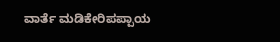ವಾರ್ತೆ ಮಡಿಕೇರಿಪಪ್ಪಾಯ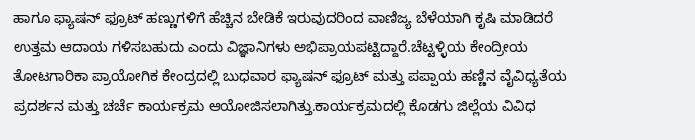ಹಾಗೂ ಫ್ಯಾಷನ್ ಫ್ರೂಟ್ ಹಣ್ಣುಗಳಿಗೆ ಹೆಚ್ಚಿನ ಬೇಡಿಕೆ ಇರುವುದರಿಂದ ವಾಣಿಜ್ಯ ಬೆಳೆಯಾಗಿ ಕೃಷಿ ಮಾಡಿದರೆ ಉತ್ತಮ ಆದಾಯ ಗಳಿಸಬಹುದು ಎಂದು ವಿಜ್ಞಾನಿಗಳು ಅಭಿಪ್ರಾಯಪಟ್ಟಿದ್ದಾರೆ.ಚೆಟ್ಟಳ್ಳಿಯ ಕೇಂದ್ರೀಯ ತೋಟಗಾರಿಕಾ ಪ್ರಾಯೋಗಿಕ ಕೇಂದ್ರದಲ್ಲಿ ಬುಧವಾರ ಫ್ಯಾಷನ್ ಫ್ರೂಟ್ ಮತ್ತು ಪಪ್ಪಾಯ ಹಣ್ಣಿನ ವೈವಿಧ್ಯತೆಯ ಪ್ರದರ್ಶನ ಮತ್ತು ಚರ್ಚೆ ಕಾರ್ಯಕ್ರಮ ಆಯೋಜಿಸಲಾಗಿತ್ತು.ಕಾರ್ಯಕ್ರಮದಲ್ಲಿ ಕೊಡಗು ಜಿಲ್ಲೆಯ ವಿವಿಧ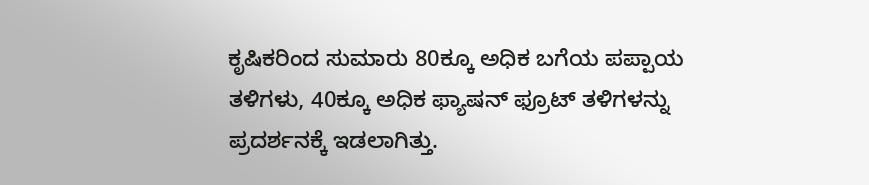ಕೃಷಿಕರಿಂದ ಸುಮಾರು 80ಕ್ಕೂ ಅಧಿಕ ಬಗೆಯ ಪಪ್ಪಾಯ ತಳಿಗಳು, 40ಕ್ಕೂ ಅಧಿಕ ಫ್ಯಾಷನ್ ಫ್ರೂಟ್ ತಳಿಗಳನ್ನು ಪ್ರದರ್ಶನಕ್ಕೆ ಇಡಲಾಗಿತ್ತು.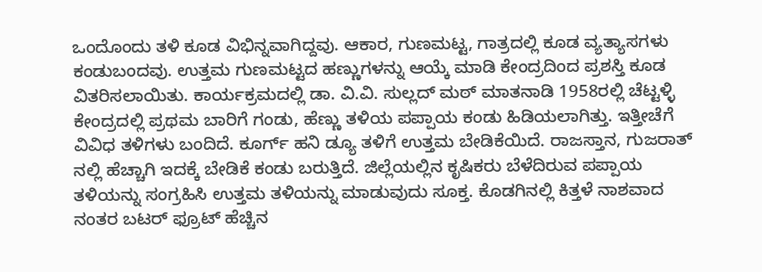ಒಂದೊಂದು ತಳಿ ಕೂಡ ವಿಭಿನ್ನವಾಗಿದ್ದವು. ಆಕಾರ, ಗುಣಮಟ್ಟ, ಗಾತ್ರದಲ್ಲಿ ಕೂಡ ವ್ಯತ್ಯಾಸಗಳು ಕಂಡುಬಂದವು. ಉತ್ತಮ ಗುಣಮಟ್ಟದ ಹಣ್ಣುಗಳನ್ನು ಆಯ್ಕೆ ಮಾಡಿ ಕೇಂದ್ರದಿಂದ ಪ್ರಶಸ್ತಿ ಕೂಡ ವಿತರಿಸಲಾಯಿತು. ಕಾರ್ಯಕ್ರಮದಲ್ಲಿ ಡಾ. ವಿ.ವಿ. ಸುಲ್ಲದ್ ಮಠ್ ಮಾತನಾಡಿ 1958ರಲ್ಲಿ ಚೆಟ್ಟಳ್ಳಿ ಕೇಂದ್ರದಲ್ಲಿ ಪ್ರಥಮ ಬಾರಿಗೆ ಗಂಡು, ಹೆಣ್ಣು ತಳಿಯ ಪಪ್ಪಾಯ ಕಂಡು ಹಿಡಿಯಲಾಗಿತ್ತು. ಇತ್ತೀಚೆಗೆ ವಿವಿಧ ತಳಿಗಳು ಬಂದಿದೆ. ಕೂರ್ಗ್ ಹನಿ ಡ್ಯೂ ತಳಿಗೆ ಉತ್ತಮ ಬೇಡಿಕೆಯಿದೆ. ರಾಜಸ್ತಾನ, ಗುಜರಾತ್ ನಲ್ಲಿ ಹೆಚ್ಚಾಗಿ ಇದಕ್ಕೆ ಬೇಡಿಕೆ ಕಂಡು ಬರುತ್ತಿದೆ. ಜಿಲ್ಲೆಯಲ್ಲಿನ ಕೃಷಿಕರು ಬೆಳೆದಿರುವ ಪಪ್ಪಾಯ ತಳಿಯನ್ನು ಸಂಗ್ರಹಿಸಿ ಉತ್ತಮ ತಳಿಯನ್ನು ಮಾಡುವುದು ಸೂಕ್ತ. ಕೊಡಗಿನಲ್ಲಿ ಕಿತ್ತಳೆ ನಾಶವಾದ ನಂತರ ಬಟರ್ ಫ್ರೂಟ್ ಹೆಚ್ಚಿನ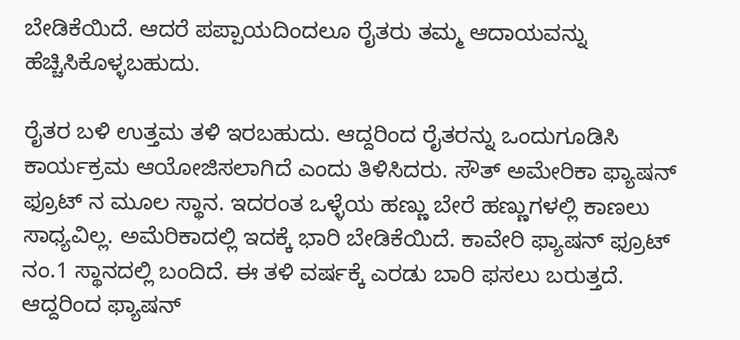ಬೇಡಿಕೆಯಿದೆ. ಆದರೆ ಪಪ್ಪಾಯದಿಂದಲೂ ರೈತರು ತಮ್ಮ ಆದಾಯವನ್ನು ಹೆಚ್ಚಿಸಿಕೊಳ್ಳಬಹುದು.

ರೈತರ ಬಳಿ ಉತ್ತಮ ತಳಿ ಇರಬಹುದು. ಆದ್ದರಿಂದ ರೈತರನ್ನು ಒಂದುಗೂಡಿಸಿ ಕಾರ್ಯಕ್ರಮ ಆಯೋಜಿಸಲಾಗಿದೆ ಎಂದು ತಿಳಿಸಿದರು. ಸೌತ್ ಅಮೇರಿಕಾ ಫ್ಯಾಷನ್ ಫ್ರೂಟ್ ನ ಮೂಲ ಸ್ಥಾನ. ಇದರಂತ ಒಳ್ಳೆಯ ಹಣ್ಣು ಬೇರೆ ಹಣ್ಣುಗಳಲ್ಲಿ ಕಾಣಲು ಸಾಧ್ಯವಿಲ್ಲ. ಅಮೆರಿಕಾದಲ್ಲಿ ಇದಕ್ಕೆ ಭಾರಿ ಬೇಡಿಕೆಯಿದೆ. ಕಾವೇರಿ ಫ್ಯಾಷನ್ ಫ್ರೂಟ್ ನಂ.1 ಸ್ಥಾನದಲ್ಲಿ ಬಂದಿದೆ. ಈ ತಳಿ ವರ್ಷಕ್ಕೆ ಎರಡು ಬಾರಿ ಫಸಲು ಬರುತ್ತದೆ. ಆದ್ದರಿಂದ ಫ್ಯಾಷನ್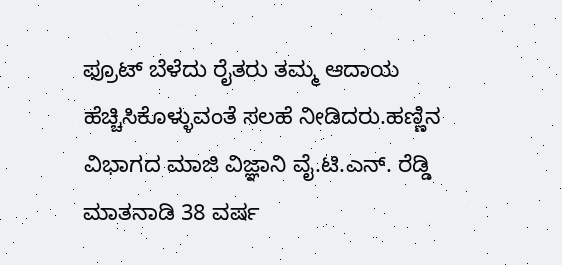ಫ್ರೂಟ್ ಬೆಳೆದು ರೈತರು ತಮ್ಮ ಆದಾಯ ಹೆಚ್ಚಿಸಿಕೊಳ್ಳುವಂತೆ ಸಲಹೆ ನೀಡಿದರು.ಹಣ್ಣಿನ ವಿಭಾಗದ ಮಾಜಿ ವಿಜ್ಞಾನಿ ವೈ.ಟಿ.ಎನ್. ರೆಡ್ಡಿ ಮಾತನಾಡಿ 38 ವರ್ಷ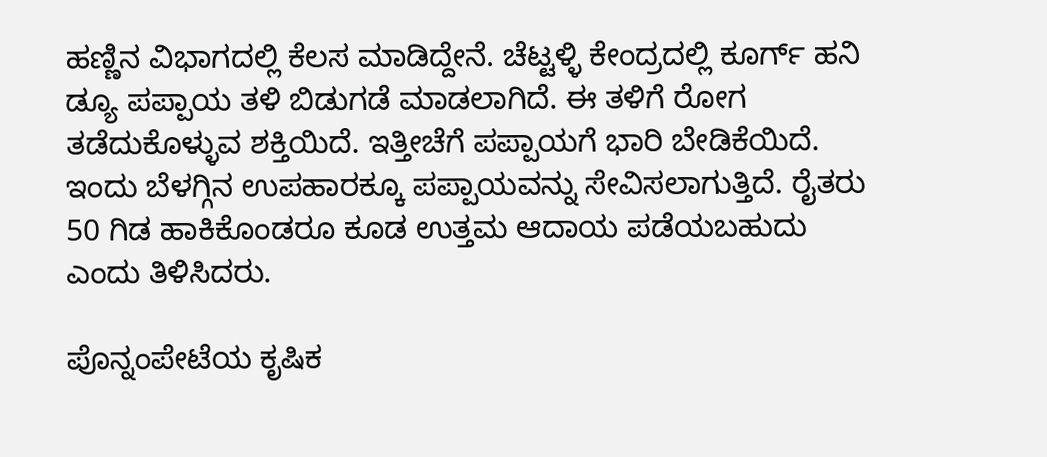ಹಣ್ಣಿನ ವಿಭಾಗದಲ್ಲಿ ಕೆಲಸ ಮಾಡಿದ್ದೇನೆ. ಚೆಟ್ಟಳ್ಳಿ ಕೇಂದ್ರದಲ್ಲಿ ಕೂರ್ಗ್ ಹನಿ ಡ್ಯೂ ಪಪ್ಪಾಯ ತಳಿ ಬಿಡುಗಡೆ ಮಾಡಲಾಗಿದೆ. ಈ ತಳಿಗೆ ರೋಗ ತಡೆದುಕೊಳ್ಳುವ ಶಕ್ತಿಯಿದೆ. ಇತ್ತೀಚೆಗೆ ಪಪ್ಪಾಯಗೆ ಭಾರಿ ಬೇಡಿಕೆಯಿದೆ. ಇಂದು ಬೆಳಗ್ಗಿನ ಉಪಹಾರಕ್ಕೂ ಪಪ್ಪಾಯವನ್ನು ಸೇವಿಸಲಾಗುತ್ತಿದೆ. ರೈತರು 50 ಗಿಡ ಹಾಕಿಕೊಂಡರೂ ಕೂಡ ಉತ್ತಮ ಆದಾಯ ಪಡೆಯಬಹುದು ಎಂದು ತಿಳಿಸಿದರು.

ಪೊನ್ನಂಪೇಟೆಯ ಕೃಷಿಕ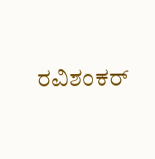ರವಿಶಂಕರ್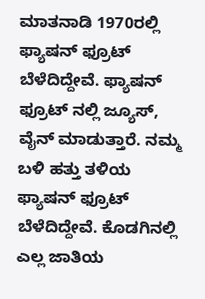ಮಾತನಾಡಿ 1970ರಲ್ಲಿ ಫ್ಯಾಷನ್ ಫ್ರೂಟ್ ಬೆಳೆದಿದ್ದೇವೆ. ಫ್ಯಾಷನ್ ಫ್ರೂಟ್ ನಲ್ಲಿ ಜ್ಯೂಸ್, ವೈನ್ ಮಾಡುತ್ತಾರೆ. ನಮ್ಮ ಬಳಿ ಹತ್ತು ತಳಿಯ ಫ್ಯಾಷನ್ ಫ್ರೂಟ್ ಬೆಳೆದಿದ್ದೇವೆ. ಕೊಡಗಿನಲ್ಲಿ ಎಲ್ಲ ಜಾತಿಯ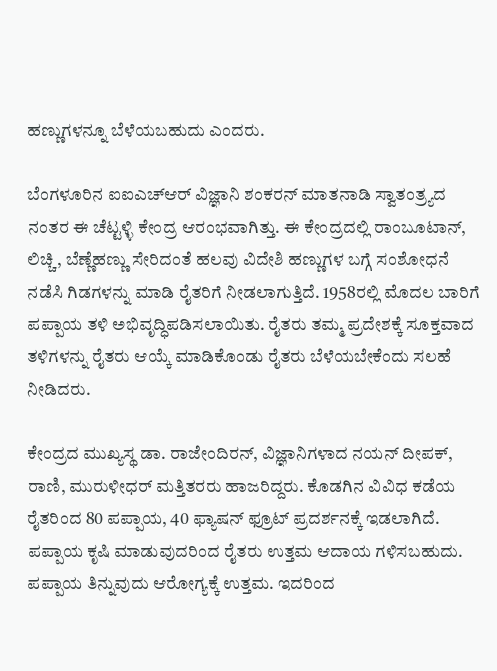ಹಣ್ಣುಗಳನ್ನೂ ಬೆಳೆಯಬಹುದು ಎಂದರು.

ಬೆಂಗಳೂರಿನ ಐಐಎಚ್ಆರ್ ವಿಜ್ಞಾನಿ ಶಂಕರನ್ ಮಾತನಾಡಿ ಸ್ವಾತಂತ್ರ್ಯದ ನಂತರ ಈ ಚೆಟ್ಟಳ್ಳಿ ಕೇಂದ್ರ ಆರಂಭವಾಗಿತ್ತು. ಈ ಕೇಂದ್ರದಲ್ಲಿ ರಾಂಬೂಟಾನ್, ಲಿಚ್ಚಿ, ಬೆಣ್ಣೆಹಣ್ಣು ಸೇರಿದಂತೆ ಹಲವು ವಿದೇಶಿ ಹಣ್ಣುಗಳ ಬಗ್ಗೆ ಸಂಶೋಧನೆ ನಡೆಸಿ ಗಿಡಗಳನ್ನು ಮಾಡಿ ರೈತರಿಗೆ ನೀಡಲಾಗುತ್ತಿದೆ. 1958ರಲ್ಲಿ ಮೊದಲ ಬಾರಿಗೆ ಪಪ್ಪಾಯ ತಳಿ ಅಭಿವೃದ್ಧಿಪಡಿಸಲಾಯಿತು. ರೈತರು ತಮ್ಮ ಪ್ರದೇಶಕ್ಕೆ ಸೂಕ್ತವಾದ ತಳಿಗಳನ್ನು ರೈತರು ಆಯ್ಕೆ ಮಾಡಿಕೊಂಡು ರೈತರು ಬೆಳೆಯಬೇಕೆಂದು ಸಲಹೆ ನೀಡಿದರು.

ಕೇಂದ್ರದ ಮುಖ್ಯಸ್ಥ ಡಾ. ರಾಜೇಂದಿರನ್, ವಿಜ್ಞಾನಿಗಳಾದ ನಯನ್ ದೀಪಕ್, ರಾಣಿ, ಮುರುಳೀಧರ್ ಮತ್ತಿತರರು ಹಾಜರಿದ್ದರು. ಕೊಡಗಿನ ವಿವಿಧ ಕಡೆಯ ರೈತರಿಂದ 80 ಪಪ್ಪಾಯ, 40 ಫ್ಯಾಷನ್ ಫ್ರೂಟ್ ಪ್ರದರ್ಶನಕ್ಕೆ ಇಡಲಾಗಿದೆ. ಪಪ್ಪಾಯ ಕೃಷಿ ಮಾಡುವುದರಿಂದ ರೈತರು ಉತ್ತಮ ಆದಾಯ ಗಳಿಸಬಹುದು. ಪಪ್ಪಾಯ ತಿನ್ನುವುದು ಆರೋಗ್ಯಕ್ಕೆ ಉತ್ತಮ. ಇದರಿಂದ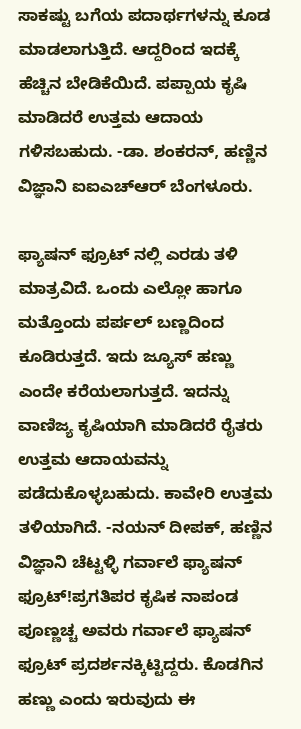ಸಾಕಷ್ಟು ಬಗೆಯ ಪದಾರ್ಥಗಳನ್ನು ಕೂಡ ಮಾಡಲಾಗುತ್ತಿದೆ. ಆದ್ದರಿಂದ ಇದಕ್ಕೆ ಹೆಚ್ಚಿನ ಬೇಡಿಕೆಯಿದೆ. ಪಪ್ಪಾಯ ಕೃಷಿ ಮಾಡಿದರೆ ಉತ್ತಮ ಆದಾಯ ಗಳಿಸಬಹುದು. -ಡಾ. ಶಂಕರನ್, ಹಣ್ಣಿನ ವಿಜ್ಞಾನಿ ಐಐಎಚ್ಆರ್ ಬೆಂಗಳೂರು.

ಫ್ಯಾಷನ್ ಫ್ರೂಟ್ ನಲ್ಲಿ ಎರಡು ತಳಿ ಮಾತ್ರವಿದೆ. ಒಂದು ಎಲ್ಲೋ ಹಾಗೂ ಮತ್ತೊಂದು ಪರ್ಪಲ್ ಬಣ್ಣದಿಂದ ಕೂಡಿರುತ್ತದೆ. ಇದು ಜ್ಯೂಸ್ ಹಣ್ಣು ಎಂದೇ ಕರೆಯಲಾಗುತ್ತದೆ. ಇದನ್ನು ವಾಣಿಜ್ಯ ಕೃಷಿಯಾಗಿ ಮಾಡಿದರೆ ರೈತರು ಉತ್ತಮ ಆದಾಯವನ್ನು ಪಡೆದುಕೊಳ್ಳಬಹುದು. ಕಾವೇರಿ ಉತ್ತಮ ತಳಿಯಾಗಿದೆ. -ನಯನ್ ದೀಪಕ್, ಹಣ್ಣಿನ ವಿಜ್ಞಾನಿ ಚೆಟ್ಟಳ್ಳಿ ಗರ್ವಾಲೆ ಫ್ಯಾಷನ್ ಫ್ರೂಟ್!ಪ್ರಗತಿಪರ ಕೃಷಿಕ ನಾಪಂಡ ಪೂಣ್ಣಚ್ಚ ಅವರು ಗರ್ವಾಲೆ ಫ್ಯಾಷನ್ ಫ್ರೂಟ್ ಪ್ರದರ್ಶನಕ್ಕಿಟ್ಟಿದ್ದರು. ಕೊಡಗಿನ ಹಣ್ಣು ಎಂದು ಇರುವುದು ಈ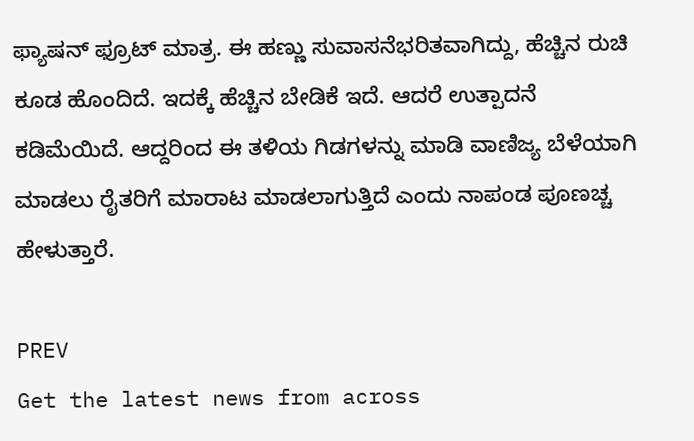ಫ್ಯಾಷನ್ ಫ್ರೂಟ್ ಮಾತ್ರ. ಈ ಹಣ್ಣು ಸುವಾಸನೆಭರಿತವಾಗಿದ್ದು, ಹೆಚ್ಚಿನ ರುಚಿ ಕೂಡ ಹೊಂದಿದೆ. ಇದಕ್ಕೆ ಹೆಚ್ಚಿನ ಬೇಡಿಕೆ ಇದೆ. ಆದರೆ ಉತ್ಪಾದನೆ ಕಡಿಮೆಯಿದೆ. ಆದ್ದರಿಂದ ಈ ತಳಿಯ ಗಿಡಗಳನ್ನು ಮಾಡಿ ವಾಣಿಜ್ಯ ಬೆಳೆಯಾಗಿ ಮಾಡಲು ರೈತರಿಗೆ ಮಾರಾಟ ಮಾಡಲಾಗುತ್ತಿದೆ ಎಂದು ನಾಪಂಡ ಪೂಣಚ್ಚ ಹೇಳುತ್ತಾರೆ.

PREV
Get the latest news from across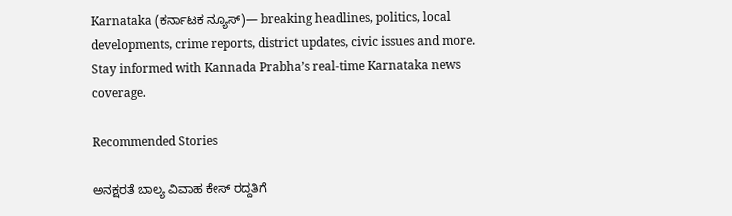Karnataka (ಕರ್ನಾಟಕ ನ್ಯೂಸ್)— breaking headlines, politics, local developments, crime reports, district updates, civic issues and more. Stay informed with Kannada Prabha’s real‑time Karnataka news coverage.

Recommended Stories

ಅನಕ್ಷರತೆ ಬಾಲ್ಯ ವಿವಾಹ ಕೇಸ್‌ ರದ್ದತಿಗೆ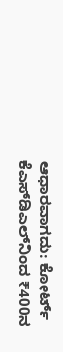ಆಧಾರವಾಗದು: ಕೋರ್ಟ್‌
ಕೆಎಸ್‌ಡಿಎಲ್‌ನಿಂದ ₹400ನ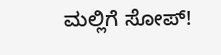ಮಲ್ಲಿಗೆ ಸೋಪ್‌!